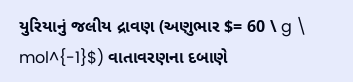યુરિયાનું જલીય દ્રાવણ (અણુભાર $= 60 \ g \ mol^{-1}$) વાતાવરણના દબાણે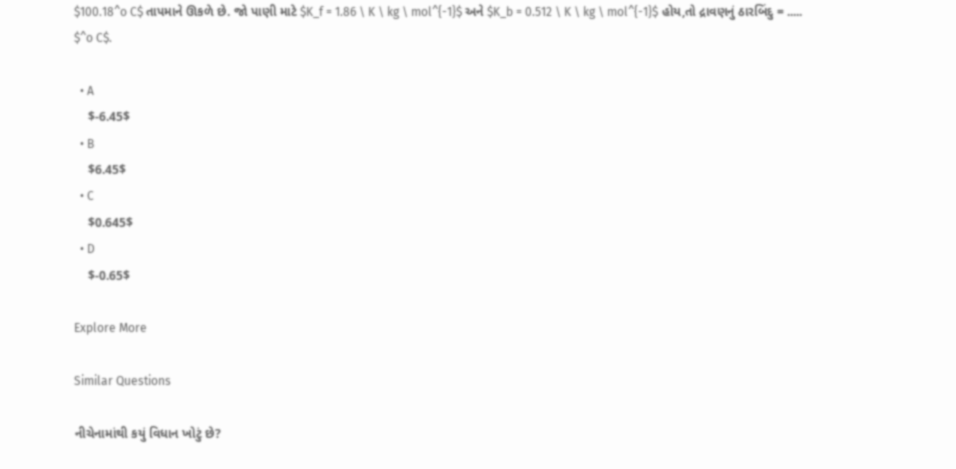$100.18^o C$ તાપમાને ઊકળે છે. જો પાણી માટે $K_f = 1.86 \ K \ kg \ mol^{-1}$ અને $K_b = 0.512 \ K \ kg \ mol^{-1}$ હોય,તો દ્રાવણનું ઠારબિંદુ = ..... $^o C$.

  • A
    $-6.45$
  • B
    $6.45$
  • C
    $0.645$
  • D
    $-0.65$

Explore More

Similar Questions

નીચેનામાંથી કયું વિધાન ખોટું છે?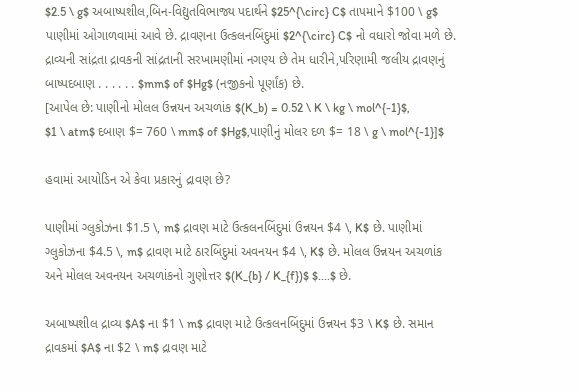$2.5 \ g$ અબાષ્પશીલ,બિન-વિદ્યુતવિભાજ્ય પદાર્થને $25^{\circ} C$ તાપમાને $100 \ g$ પાણીમાં ઓગાળવામાં આવે છે. દ્રાવણના ઉત્કલનબિંદુમાં $2^{\circ} C$ નો વધારો જોવા મળે છે. દ્રાવ્યની સાંદ્રતા દ્રાવકની સાંદ્રતાની સરખામણીમાં નગણ્ય છે તેમ ધારીને,પરિણામી જલીય દ્રાવણનું બાષ્પદબાણ . . . . . . $mm$ of $Hg$ (નજીકનો પૂર્ણાંક) છે.
[આપેલ છે: પાણીનો મોલલ ઉન્નયન અચળાંક $(K_b) = 0.52 \ K \ kg \ mol^{-1}$,
$1 \ atm$ દબાણ $= 760 \ mm$ of $Hg$,પાણીનું મોલર દળ $= 18 \ g \ mol^{-1}]$

હવામાં આયોડિન એ કેવા પ્રકારનું દ્રાવણ છે?

પાણીમાં ગ્લુકોઝના $1.5 \, m$ દ્રાવણ માટે ઉત્કલનબિંદુમાં ઉન્નયન $4 \, K$ છે. પાણીમાં ગ્લુકોઝના $4.5 \, m$ દ્રાવણ માટે ઠારબિંદુમાં અવનયન $4 \, K$ છે. મોલલ ઉન્નયન અચળાંક અને મોલલ અવનયન અચળાંકનો ગુણોત્તર $(K_{b} / K_{f})$ $....$ છે.

અબાષ્પશીલ દ્રાવ્ય $A$ ના $1 \ m$ દ્રાવણ માટે ઉત્કલનબિંદુમાં ઉન્નયન $3 \ K$ છે. સમાન દ્રાવકમાં $A$ ના $2 \ m$ દ્રાવણ માટે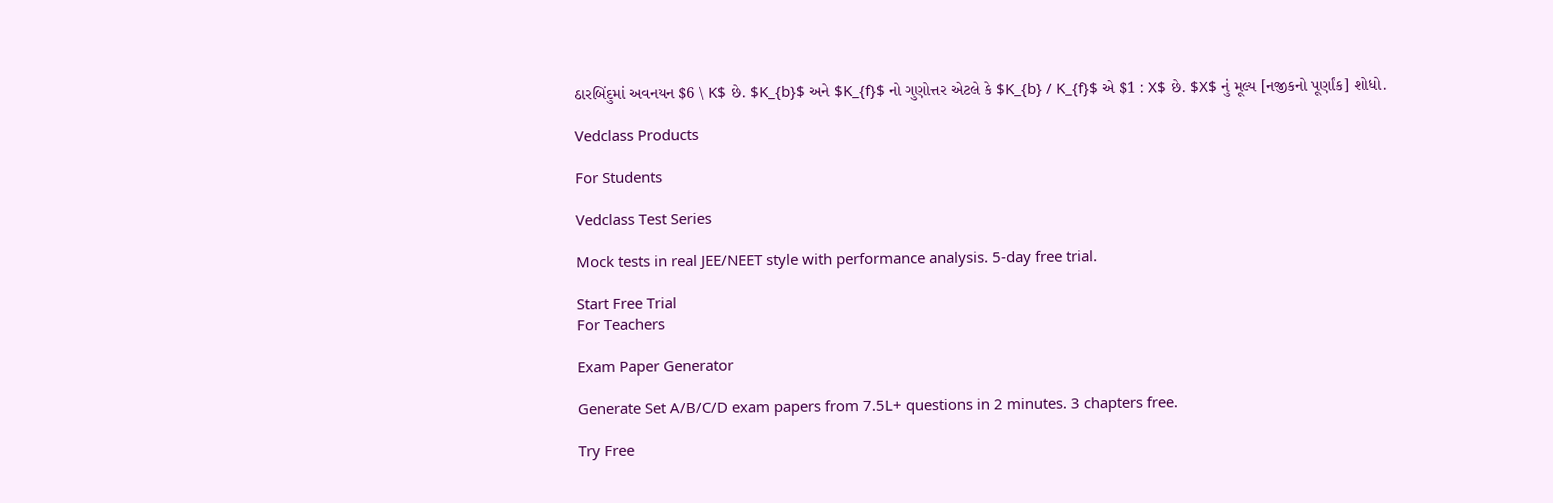ઠારબિંદુમાં અવનયન $6 \ K$ છે. $K_{b}$ અને $K_{f}$ નો ગુણોત્તર એટલે કે $K_{b} / K_{f}$ એ $1 : X$ છે. $X$ નું મૂલ્ય [નજીકનો પૂર્ણાંક] શોધો.

Vedclass Products

For Students

Vedclass Test Series

Mock tests in real JEE/NEET style with performance analysis. 5-day free trial.

Start Free Trial
For Teachers

Exam Paper Generator

Generate Set A/B/C/D exam papers from 7.5L+ questions in 2 minutes. 3 chapters free.

Try Free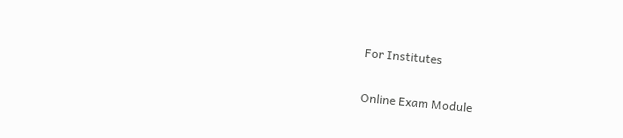For Institutes

Online Exam Module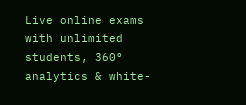Live online exams with unlimited students, 360° analytics & white-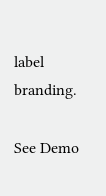label branding.

See Demo